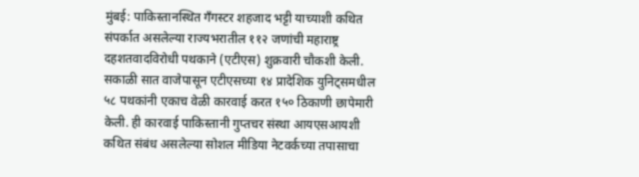मुंबई: पाकिस्तानस्थित गँगस्टर शहजाद भट्टी याच्याशी कथित संपर्कात असलेल्या राज्यभरातील ११२ जणांची महाराष्ट्र दहशतवादविरोधी पथकाने (एटीएस) शुक्रवारी चौकशी केली. सकाळी सात वाजेपासून एटीएसच्या १४ प्रादेशिक युनिट्समधील ५८ पथकांनी एकाच वेळी कारवाई करत १५० ठिकाणी छापेमारी केली. ही कारवाई पाकिस्तानी गुप्तचर संस्था आयएसआयशी कथित संबंध असलेल्या सोशल मीडिया नेटवर्कच्या तपासाचा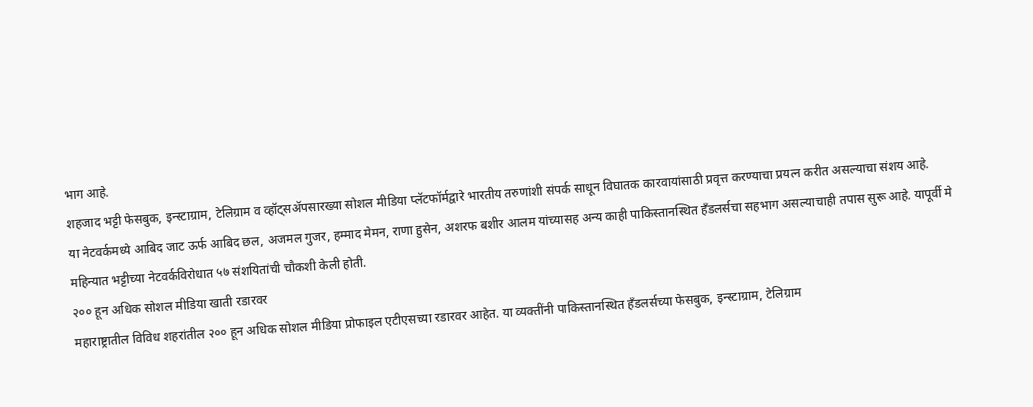भाग आहे.
शहजाद भट्टी फेसबुक, इन्स्टाग्राम, टेलिग्राम व व्हॉट्सॲपसारख्या सोशल मीडिया प्लॅटफॉर्मद्वारे भारतीय तरुणांशी संपर्क साधून विघातक कारवायांसाठी प्रवृत्त करण्याचा प्रयत्न करीत असल्याचा संशय आहे.
या नेटवर्कमध्ये आबिद जाट ऊर्फ आबिद छल, अजमल गुजर, हम्माद मेमन, राणा हुसेन, अशरफ बशीर आलम यांच्यासह अन्य काही पाकिस्तानस्थित हँडलर्सचा सहभाग असल्याचाही तपास सुरू आहे. यापूर्वी मे महिन्यात भट्टीच्या नेटवर्कविरोधात ५७ संशयितांची चौकशी केली होती.
२०० हून अधिक सोशल मीडिया खाती रडारवर
महाराष्ट्रातील विविध शहरांतील २०० हून अधिक सोशल मीडिया प्रोफाइल एटीएसच्या रडारवर आहेत. या व्यक्तींनी पाकिस्तानस्थित हँडलर्सच्या फेसबुक, इन्स्टाग्राम, टेलिग्राम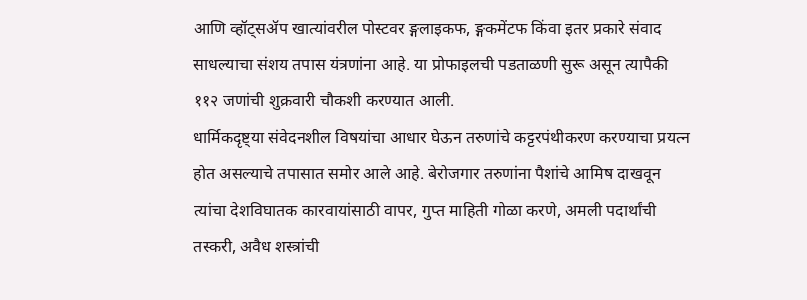आणि व्हॉट्सॲप खात्यांवरील पोस्टवर ङ्गलाइकफ, ङ्गकमेंटफ किंवा इतर प्रकारे संवाद साधल्याचा संशय तपास यंत्रणांना आहे. या प्रोफाइलची पडताळणी सुरू असून त्यापैकी ११२ जणांची शुक्रवारी चौकशी करण्यात आली.
धार्मिकदृष्ट्या संवेदनशील विषयांचा आधार घेऊन तरुणांचे कट्टरपंथीकरण करण्याचा प्रयत्न होत असल्याचे तपासात समोर आले आहे. बेरोजगार तरुणांना पैशांचे आमिष दाखवून त्यांचा देशविघातक कारवायांसाठी वापर, गुप्त माहिती गोळा करणे, अमली पदार्थांची तस्करी, अवैध शस्त्रांची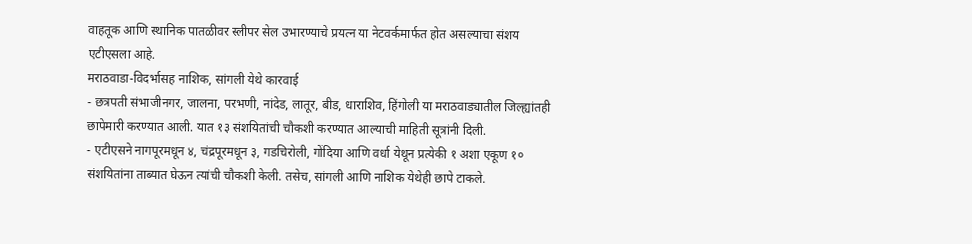वाहतूक आणि स्थानिक पातळीवर स्लीपर सेल उभारण्याचे प्रयत्न या नेटवर्कमार्फत होत असल्याचा संशय एटीएसला आहे.
मराठवाडा-विदर्भासह नाशिक, सांगली येथे कारवाई
- छत्रपती संभाजीनगर, जालना, परभणी, नांदेड, लातूर, बीड, धाराशिव, हिंगोली या मराठवाड्यातील जिल्ह्यांतही छापेमारी करण्यात आली. यात १३ संशयितांची चौकशी करण्यात आल्याची माहिती सूत्रांनी दिली.
- एटीएसने नागपूरमधून ४, चंद्रपूरमधून ३, गडचिरोली, गोंदिया आणि वर्धा येथून प्रत्येकी १ अशा एकूण १० संशयितांना ताब्यात घेऊन त्यांची चौकशी केली. तसेच, सांगली आणि नाशिक येथेही छापे टाकले.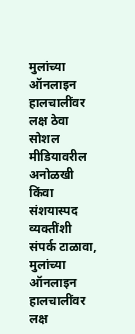मुलांच्या ऑनलाइन हालचालींवर लक्ष ठेवा
सोशल मीडियावरील अनोळखी किंवा संशयास्पद व्यक्तींशी संपर्क टाळावा, मुलांच्या ऑनलाइन हालचालींवर लक्ष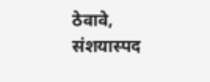ठेवावे, संशयास्पद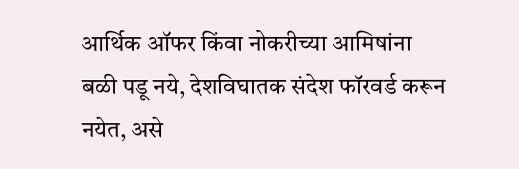आर्थिक ऑफर किंवा नोकरीच्या आमिषांना बळी पडू नये, देशविघातक संदेश फॉरवर्ड करून नयेत, असे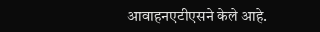आवाहनएटीएसने केले आहे.